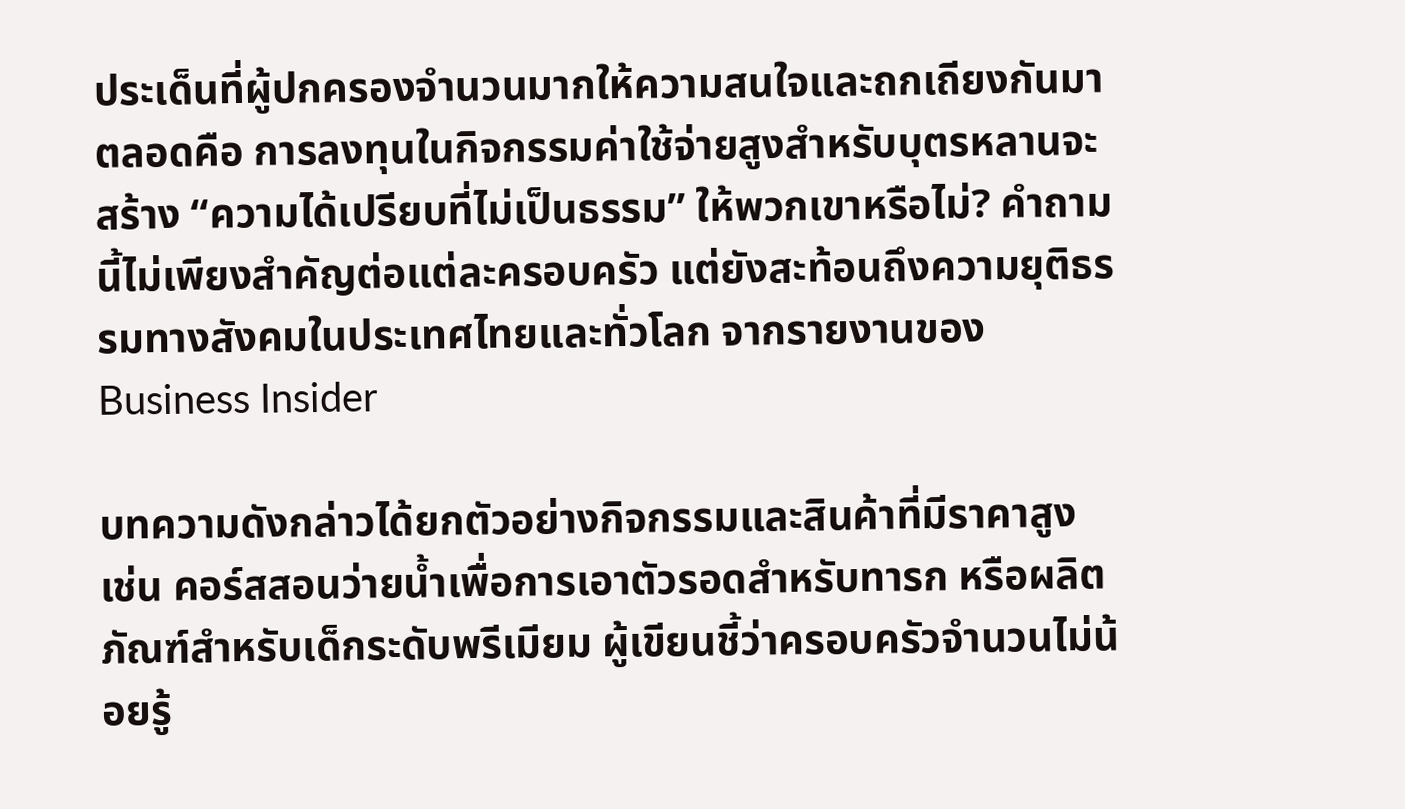ประเด็นที่ผู้ปกครองจำนวนมากให้ความสนใจและถกเถียงกันมาตลอดคือ การลงทุนในกิจกรรมค่าใช้จ่ายสูงสำหรับบุตรหลานจะสร้าง “ความได้เปรียบที่ไม่เป็นธรรม” ให้พวกเขาหรือไม่? คำถามนี้ไม่เพียงสำคัญต่อแต่ละครอบครัว แต่ยังสะท้อนถึงความยุติธรรมทางสังคมในประเทศไทยและทั่วโลก จากรายงานของ Business Insider

บทความดังกล่าวได้ยกตัวอย่างกิจกรรมและสินค้าที่มีราคาสูง เช่น คอร์สสอนว่ายน้ำเพื่อการเอาตัวรอดสำหรับทารก หรือผลิตภัณฑ์สำหรับเด็กระดับพรีเมียม ผู้เขียนชี้ว่าครอบครัวจำนวนไม่น้อยรู้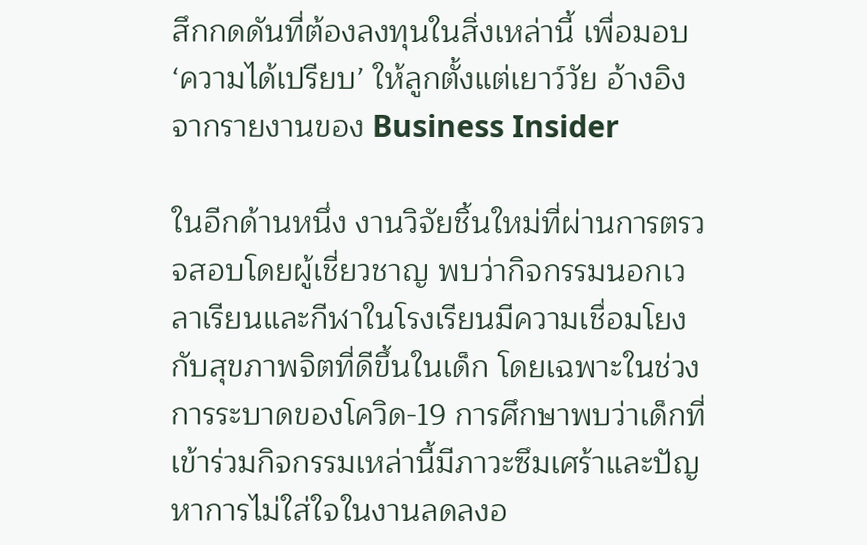สึกกดดันที่ต้องลงทุนในสิ่งเหล่านี้ เพื่อมอบ ‘ความได้เปรียบ’ ให้ลูกตั้งแต่เยาว์วัย อ้างอิงจากรายงานของ Business Insider

ในอีกด้านหนึ่ง งานวิจัยชิ้นใหม่ที่ผ่านการตรวจสอบโดยผู้เชี่ยวชาญ พบว่ากิจกรรมนอกเวลาเรียนและกีฬาในโรงเรียนมีความเชื่อมโยงกับสุขภาพจิตที่ดีขึ้นในเด็ก โดยเฉพาะในช่วงการระบาดของโควิด-19 การศึกษาพบว่าเด็กที่เข้าร่วมกิจกรรมเหล่านี้มีภาวะซึมเศร้าและปัญหาการไม่ใส่ใจในงานลดลงอ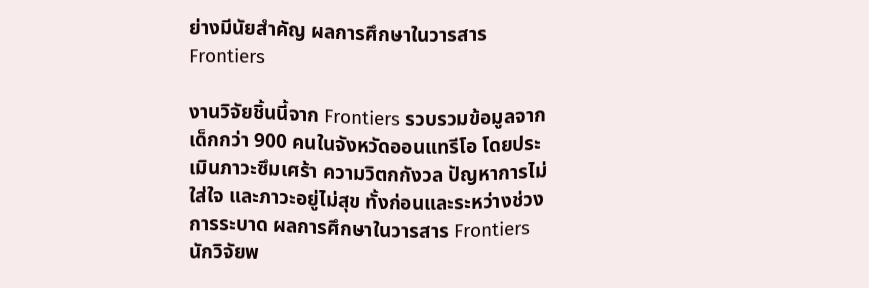ย่างมีนัยสำคัญ ผลการศึกษาในวารสาร Frontiers

งานวิจัยชิ้นนี้จาก Frontiers รวบรวมข้อมูลจากเด็กกว่า 900 คนในจังหวัดออนแทรีโอ โดยประเมินภาวะซึมเศร้า ความวิตกกังวล ปัญหาการไม่ใส่ใจ และภาวะอยู่ไม่สุข ทั้งก่อนและระหว่างช่วงการระบาด ผลการศึกษาในวารสาร Frontiers นักวิจัยพ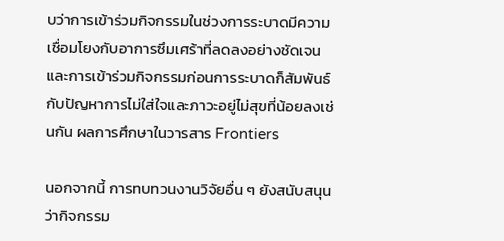บว่าการเข้าร่วมกิจกรรมในช่วงการระบาดมีความเชื่อมโยงกับอาการซึมเศร้าที่ลดลงอย่างชัดเจน และการเข้าร่วมกิจกรรมก่อนการระบาดก็สัมพันธ์กับปัญหาการไม่ใส่ใจและภาวะอยู่ไม่สุขที่น้อยลงเช่นกัน ผลการศึกษาในวารสาร Frontiers

นอกจากนี้ การทบทวนงานวิจัยอื่น ๆ ยังสนับสนุนว่ากิจกรรม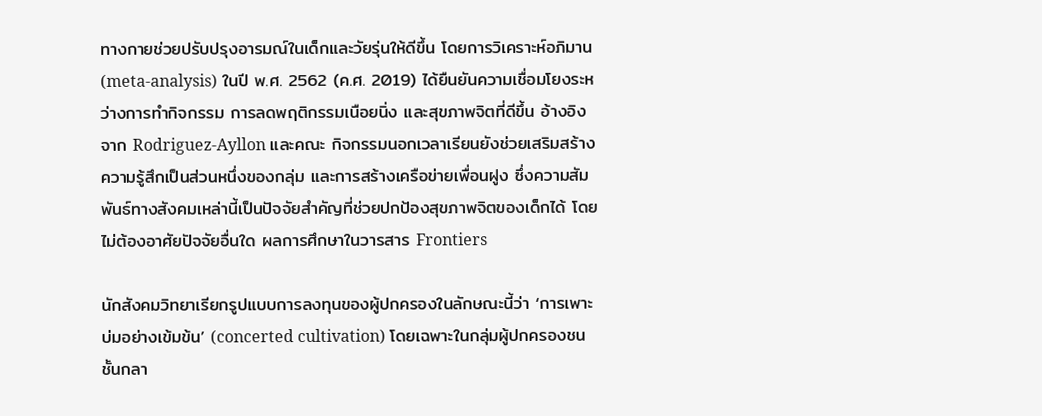ทางกายช่วยปรับปรุงอารมณ์ในเด็กและวัยรุ่นให้ดีขึ้น โดยการวิเคราะห์อภิมาน (meta-analysis) ในปี พ.ศ. 2562 (ค.ศ. 2019) ได้ยืนยันความเชื่อมโยงระหว่างการทำกิจกรรม การลดพฤติกรรมเนือยนิ่ง และสุขภาพจิตที่ดีขึ้น อ้างอิงจาก Rodriguez-Ayllon และคณะ กิจกรรมนอกเวลาเรียนยังช่วยเสริมสร้างความรู้สึกเป็นส่วนหนึ่งของกลุ่ม และการสร้างเครือข่ายเพื่อนฝูง ซึ่งความสัมพันธ์ทางสังคมเหล่านี้เป็นปัจจัยสำคัญที่ช่วยปกป้องสุขภาพจิตของเด็กได้ โดยไม่ต้องอาศัยปัจจัยอื่นใด ผลการศึกษาในวารสาร Frontiers

นักสังคมวิทยาเรียกรูปแบบการลงทุนของผู้ปกครองในลักษณะนี้ว่า ‘การเพาะบ่มอย่างเข้มข้น’ (concerted cultivation) โดยเฉพาะในกลุ่มผู้ปกครองชนชั้นกลา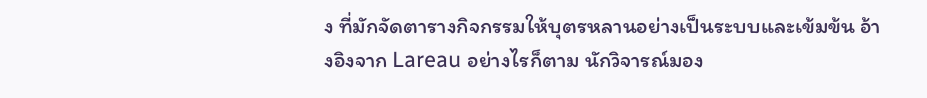ง ที่มักจัดตารางกิจกรรมให้บุตรหลานอย่างเป็นระบบและเข้มข้น อ้างอิงจาก Lareau อย่างไรก็ตาม นักวิจารณ์มอง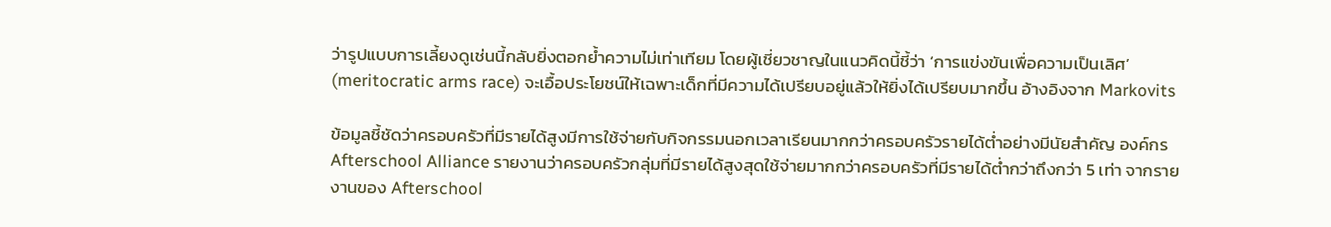ว่ารูปแบบการเลี้ยงดูเช่นนี้กลับยิ่งตอกย้ำความไม่เท่าเทียม โดยผู้เชี่ยวชาญในแนวคิดนี้ชี้ว่า ‘การแข่งขันเพื่อความเป็นเลิศ’ (meritocratic arms race) จะเอื้อประโยชน์ให้เฉพาะเด็กที่มีความได้เปรียบอยู่แล้วให้ยิ่งได้เปรียบมากขึ้น อ้างอิงจาก Markovits

ข้อมูลชี้ชัดว่าครอบครัวที่มีรายได้สูงมีการใช้จ่ายกับกิจกรรมนอกเวลาเรียนมากกว่าครอบครัวรายได้ต่ำอย่างมีนัยสำคัญ องค์กร Afterschool Alliance รายงานว่าครอบครัวกลุ่มที่มีรายได้สูงสุดใช้จ่ายมากกว่าครอบครัวที่มีรายได้ต่ำกว่าถึงกว่า 5 เท่า จากรายงานของ Afterschool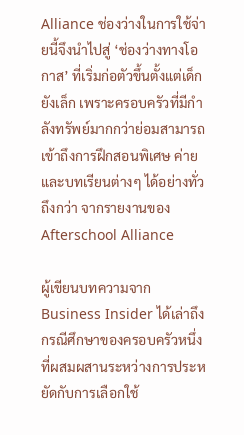Alliance ช่องว่างในการใช้จ่ายนี้จึงนำไปสู่ ‘ช่องว่างทางโอกาส’ ที่เริ่มก่อตัวขึ้นตั้งแต่เด็กยังเล็ก เพราะครอบครัวที่มีกำลังทรัพย์มากกว่าย่อมสามารถเข้าถึงการฝึกสอนพิเศษ ค่าย และบทเรียนต่างๆ ได้อย่างทั่วถึงกว่า จากรายงานของ Afterschool Alliance

ผู้เขียนบทความจาก Business Insider ได้เล่าถึงกรณีศึกษาของครอบครัวหนึ่ง ที่ผสมผสานระหว่างการประหยัดกับการเลือกใช้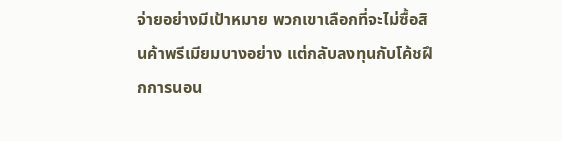จ่ายอย่างมีเป้าหมาย พวกเขาเลือกที่จะไม่ซื้อสินค้าพรีเมียมบางอย่าง แต่กลับลงทุนกับโค้ชฝึกการนอน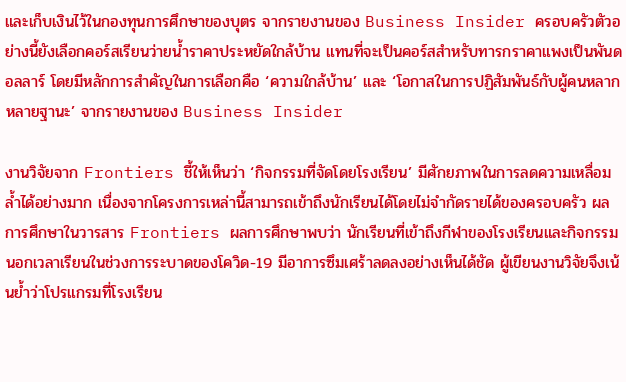และเก็บเงินไว้ในกองทุนการศึกษาของบุตร จากรายงานของ Business Insider ครอบครัวตัวอย่างนี้ยังเลือกคอร์สเรียนว่ายน้ำราคาประหยัดใกล้บ้าน แทนที่จะเป็นคอร์สสำหรับทารกราคาแพงเป็นพันดอลลาร์ โดยมีหลักการสำคัญในการเลือกคือ ‘ความใกล้บ้าน’ และ ‘โอกาสในการปฏิสัมพันธ์กับผู้คนหลากหลายฐานะ’ จากรายงานของ Business Insider

งานวิจัยจาก Frontiers ชี้ให้เห็นว่า ‘กิจกรรมที่จัดโดยโรงเรียน’ มีศักยภาพในการลดความเหลื่อมล้ำได้อย่างมาก เนื่องจากโครงการเหล่านี้สามารถเข้าถึงนักเรียนได้โดยไม่จำกัดรายได้ของครอบครัว ผลการศึกษาในวารสาร Frontiers ผลการศึกษาพบว่า นักเรียนที่เข้าถึงกีฬาของโรงเรียนและกิจกรรมนอกเวลาเรียนในช่วงการระบาดของโควิด-19 มีอาการซึมเศร้าลดลงอย่างเห็นได้ชัด ผู้เขียนงานวิจัยจึงเน้นย้ำว่าโปรแกรมที่โรงเรียน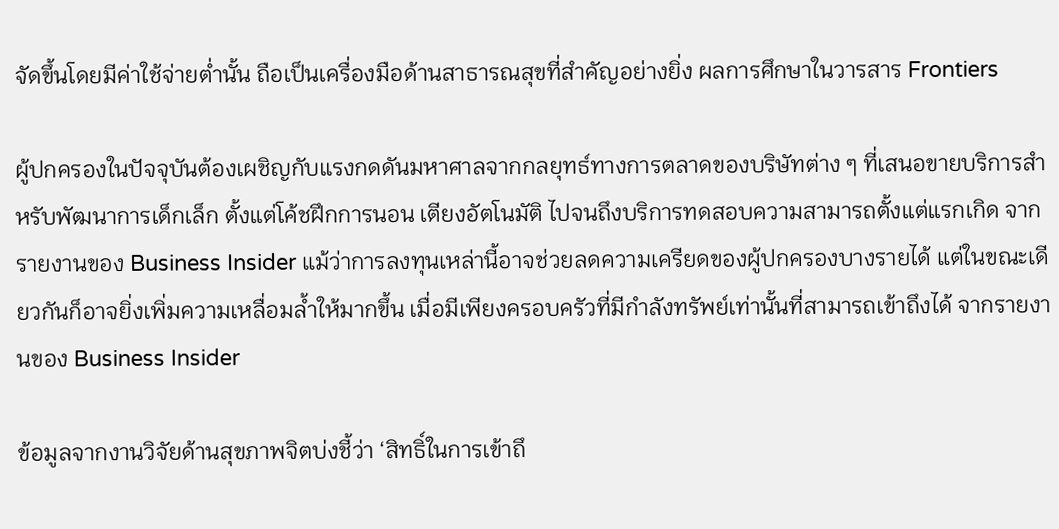จัดขึ้นโดยมีค่าใช้จ่ายต่ำนั้น ถือเป็นเครื่องมือด้านสาธารณสุขที่สำคัญอย่างยิ่ง ผลการศึกษาในวารสาร Frontiers

ผู้ปกครองในปัจจุบันต้องเผชิญกับแรงกดดันมหาศาลจากกลยุทธ์ทางการตลาดของบริษัทต่าง ๆ ที่เสนอขายบริการสำหรับพัฒนาการเด็กเล็ก ตั้งแต่โค้ชฝึกการนอน เตียงอัตโนมัติ ไปจนถึงบริการทดสอบความสามารถตั้งแต่แรกเกิด จากรายงานของ Business Insider แม้ว่าการลงทุนเหล่านี้อาจช่วยลดความเครียดของผู้ปกครองบางรายได้ แต่ในขณะเดียวกันก็อาจยิ่งเพิ่มความเหลื่อมล้ำให้มากขึ้น เมื่อมีเพียงครอบครัวที่มีกำลังทรัพย์เท่านั้นที่สามารถเข้าถึงได้ จากรายงานของ Business Insider

ข้อมูลจากงานวิจัยด้านสุขภาพจิตบ่งชี้ว่า ‘สิทธิ์ในการเข้าถึ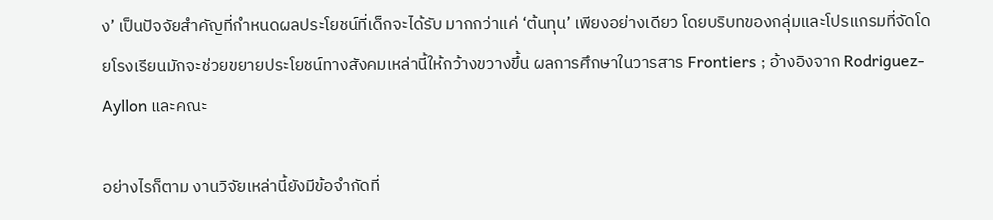ง’ เป็นปัจจัยสำคัญที่กำหนดผลประโยชน์ที่เด็กจะได้รับ มากกว่าแค่ ‘ต้นทุน’ เพียงอย่างเดียว โดยบริบทของกลุ่มและโปรแกรมที่จัดโดยโรงเรียนมักจะช่วยขยายประโยชน์ทางสังคมเหล่านี้ให้กว้างขวางขึ้น ผลการศึกษาในวารสาร Frontiers ; อ้างอิงจาก Rodriguez-Ayllon และคณะ

อย่างไรก็ตาม งานวิจัยเหล่านี้ยังมีข้อจำกัดที่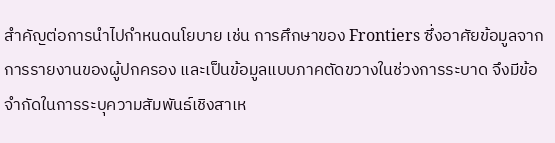สำคัญต่อการนำไปกำหนดนโยบาย เช่น การศึกษาของ Frontiers ซึ่งอาศัยข้อมูลจากการรายงานของผู้ปกครอง และเป็นข้อมูลแบบภาคตัดขวางในช่วงการระบาด จึงมีข้อจำกัดในการระบุความสัมพันธ์เชิงสาเห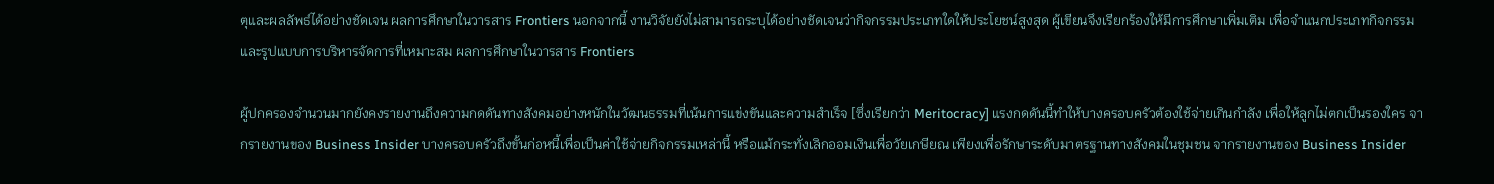ตุและผลลัพธ์ได้อย่างชัดเจน ผลการศึกษาในวารสาร Frontiers นอกจากนี้ งานวิจัยยังไม่สามารถระบุได้อย่างชัดเจนว่ากิจกรรมประเภทใดให้ประโยชน์สูงสุด ผู้เขียนจึงเรียกร้องให้มีการศึกษาเพิ่มเติม เพื่อจำแนกประเภทกิจกรรมและรูปแบบการบริหารจัดการที่เหมาะสม ผลการศึกษาในวารสาร Frontiers

ผู้ปกครองจำนวนมากยังคงรายงานถึงความกดดันทางสังคมอย่างหนักในวัฒนธรรมที่เน้นการแข่งขันและความสำเร็จ [ซึ่งเรียกว่า Meritocracy] แรงกดดันนี้ทำให้บางครอบครัวต้องใช้จ่ายเกินกำลัง เพื่อให้ลูกไม่ตกเป็นรองใคร จากรายงานของ Business Insider บางครอบครัวถึงขั้นก่อหนี้เพื่อเป็นค่าใช้จ่ายกิจกรรมเหล่านี้ หรือแม้กระทั่งเลิกออมเงินเพื่อวัยเกษียณ เพียงเพื่อรักษาระดับมาตรฐานทางสังคมในชุมชน จากรายงานของ Business Insider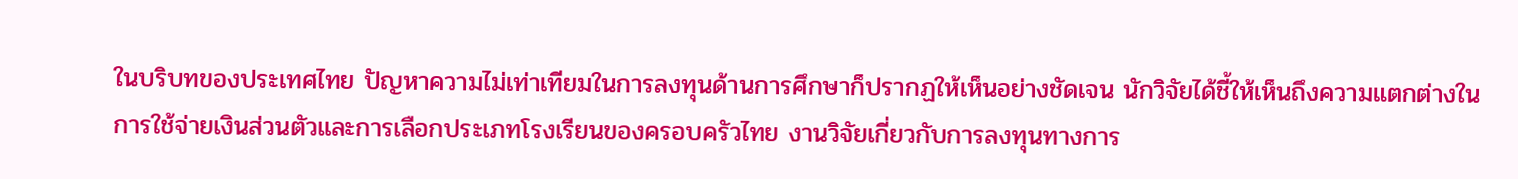ในบริบทของประเทศไทย ปัญหาความไม่เท่าเทียมในการลงทุนด้านการศึกษาก็ปรากฏให้เห็นอย่างชัดเจน นักวิจัยได้ชี้ให้เห็นถึงความแตกต่างในการใช้จ่ายเงินส่วนตัวและการเลือกประเภทโรงเรียนของครอบครัวไทย งานวิจัยเกี่ยวกับการลงทุนทางการ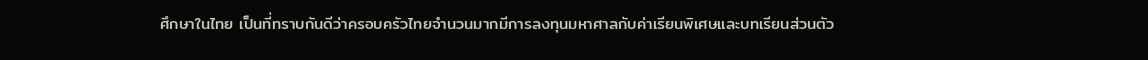ศึกษาในไทย เป็นที่ทราบกันดีว่าครอบครัวไทยจำนวนมากมีการลงทุนมหาศาลกับค่าเรียนพิเศษและบทเรียนส่วนตัว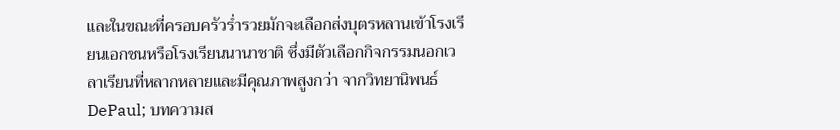และในขณะที่ครอบครัวร่ำรวยมักจะเลือกส่งบุตรหลานเข้าโรงเรียนเอกชนหรือโรงเรียนนานาชาติ ซึ่งมีตัวเลือกกิจกรรมนอกเวลาเรียนที่หลากหลายและมีคุณภาพสูงกว่า จากวิทยานิพนธ์ DePaul; บทความส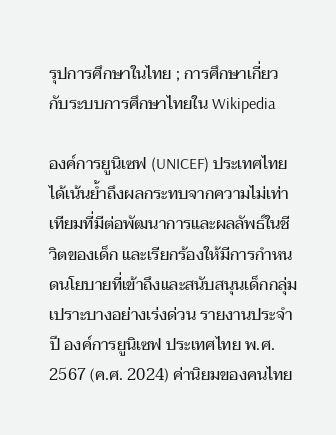รุปการศึกษาในไทย ; การศึกษาเกี่ยวกับระบบการศึกษาไทยใน Wikipedia

องค์การยูนิเซฟ (UNICEF) ประเทศไทย ได้เน้นย้ำถึงผลกระทบจากความไม่เท่าเทียมที่มีต่อพัฒนาการและผลลัพธ์ในชีวิตของเด็ก และเรียกร้องให้มีการกำหนดนโยบายที่เข้าถึงและสนับสนุนเด็กกลุ่มเปราะบางอย่างเร่งด่วน รายงานประจำปี องค์การยูนิเซฟ ประเทศไทย พ.ศ. 2567 (ค.ศ. 2024) ค่านิยมของคนไทย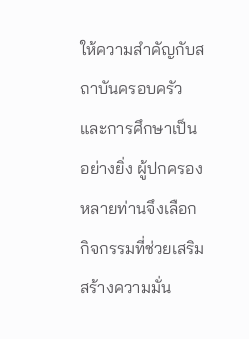ให้ความสำคัญกับสถาบันครอบครัวและการศึกษาเป็นอย่างยิ่ง ผู้ปกครองหลายท่านจึงเลือกกิจกรรมที่ช่วยเสริมสร้างความมั่น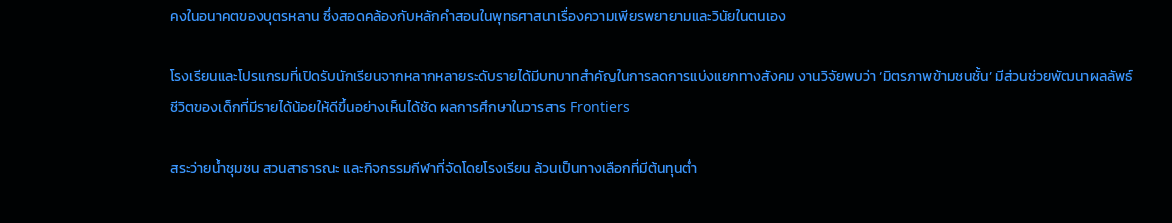คงในอนาคตของบุตรหลาน ซึ่งสอดคล้องกับหลักคำสอนในพุทธศาสนาเรื่องความเพียรพยายามและวินัยในตนเอง

โรงเรียนและโปรแกรมที่เปิดรับนักเรียนจากหลากหลายระดับรายได้มีบทบาทสำคัญในการลดการแบ่งแยกทางสังคม งานวิจัยพบว่า ‘มิตรภาพข้ามชนชั้น’ มีส่วนช่วยพัฒนาผลลัพธ์ชีวิตของเด็กที่มีรายได้น้อยให้ดีขึ้นอย่างเห็นได้ชัด ผลการศึกษาในวารสาร Frontiers

สระว่ายน้ำชุมชน สวนสาธารณะ และกิจกรรมกีฬาที่จัดโดยโรงเรียน ล้วนเป็นทางเลือกที่มีต้นทุนต่ำ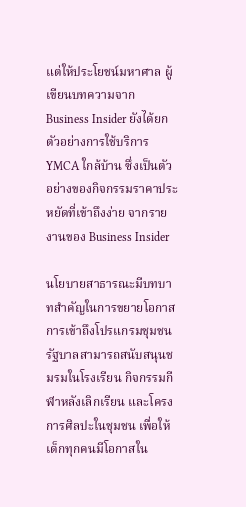แต่ให้ประโยชน์มหาศาล ผู้เขียนบทความจาก Business Insider ยังได้ยกตัวอย่างการใช้บริการ YMCA ใกล้บ้าน ซึ่งเป็นตัวอย่างของกิจกรรมราคาประหยัดที่เข้าถึงง่าย จากรายงานของ Business Insider

นโยบายสาธารณะมีบทบาทสำคัญในการขยายโอกาสการเข้าถึงโปรแกรมชุมชน รัฐบาลสามารถสนับสนุนชมรมในโรงเรียน กิจกรรมกีฬาหลังเลิกเรียน และโครงการศิลปะในชุมชน เพื่อให้เด็กทุกคนมีโอกาสใน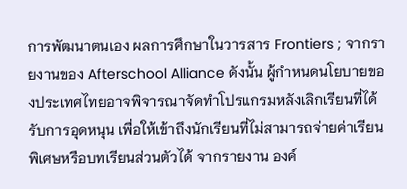การพัฒนาตนเอง ผลการศึกษาในวารสาร Frontiers ; จากรายงานของ Afterschool Alliance ดังนั้น ผู้กำหนดนโยบายของประเทศไทยอาจพิจารณาจัดทำโปรแกรมหลังเลิกเรียนที่ได้รับการอุดหนุน เพื่อให้เข้าถึงนักเรียนที่ไม่สามารถจ่ายค่าเรียนพิเศษหรือบทเรียนส่วนตัวได้ จากรายงาน องค์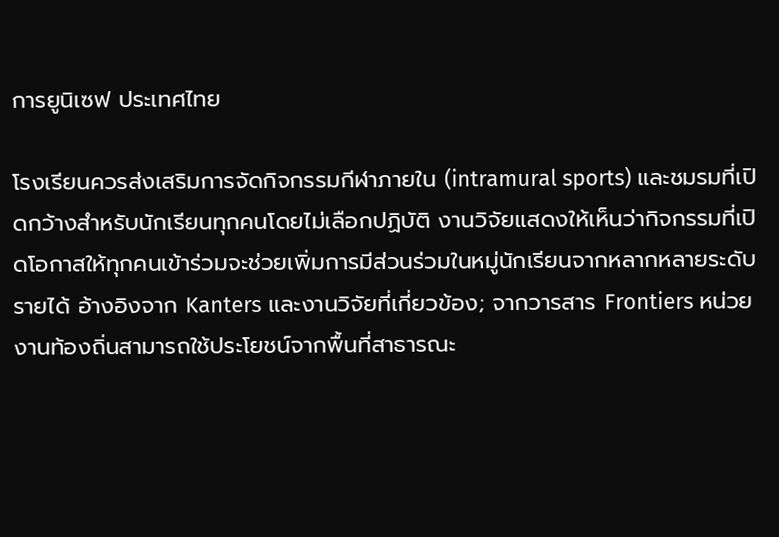การยูนิเซฟ ประเทศไทย

โรงเรียนควรส่งเสริมการจัดกิจกรรมกีฬาภายใน (intramural sports) และชมรมที่เปิดกว้างสำหรับนักเรียนทุกคนโดยไม่เลือกปฏิบัติ งานวิจัยแสดงให้เห็นว่ากิจกรรมที่เปิดโอกาสให้ทุกคนเข้าร่วมจะช่วยเพิ่มการมีส่วนร่วมในหมู่นักเรียนจากหลากหลายระดับรายได้ อ้างอิงจาก Kanters และงานวิจัยที่เกี่ยวข้อง; จากวารสาร Frontiers หน่วยงานท้องถิ่นสามารถใช้ประโยชน์จากพื้นที่สาธารณะ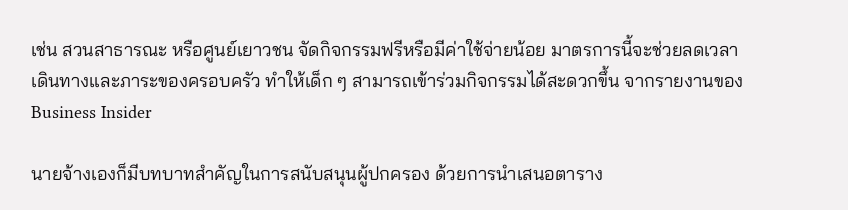เช่น สวนสาธารณะ หรือศูนย์เยาวชน จัดกิจกรรมฟรีหรือมีค่าใช้จ่ายน้อย มาตรการนี้จะช่วยลดเวลาเดินทางและภาระของครอบครัว ทำให้เด็ก ๆ สามารถเข้าร่วมกิจกรรมได้สะดวกขึ้น จากรายงานของ Business Insider

นายจ้างเองก็มีบทบาทสำคัญในการสนับสนุนผู้ปกครอง ด้วยการนำเสนอตาราง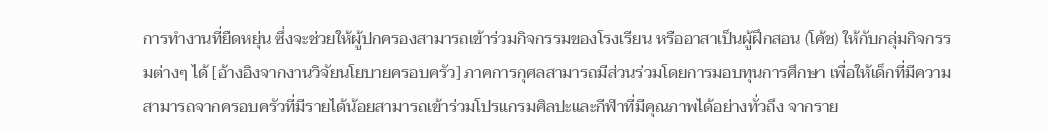การทำงานที่ยืดหยุ่น ซึ่งจะช่วยให้ผู้ปกครองสามารถเข้าร่วมกิจกรรมของโรงเรียน หรืออาสาเป็นผู้ฝึกสอน (โค้ช) ให้กับกลุ่มกิจกรรมต่างๆ ได้ [อ้างอิงจากงานวิจัยนโยบายครอบครัว] ภาคการกุศลสามารถมีส่วนร่วมโดยการมอบทุนการศึกษา เพื่อให้เด็กที่มีความสามารถจากครอบครัวที่มีรายได้น้อยสามารถเข้าร่วมโปรแกรมศิลปะและกีฬาที่มีคุณภาพได้อย่างทั่วถึง จากราย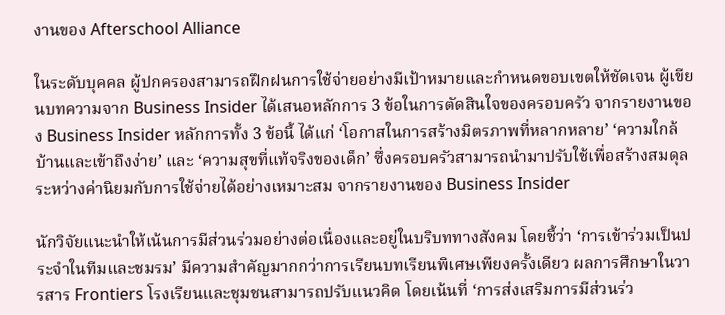งานของ Afterschool Alliance

ในระดับบุคคล ผู้ปกครองสามารถฝึกฝนการใช้จ่ายอย่างมีเป้าหมายและกำหนดขอบเขตให้ชัดเจน ผู้เขียนบทความจาก Business Insider ได้เสนอหลักการ 3 ข้อในการตัดสินใจของครอบครัว จากรายงานของ Business Insider หลักการทั้ง 3 ข้อนี้ ได้แก่ ‘โอกาสในการสร้างมิตรภาพที่หลากหลาย’ ‘ความใกล้บ้านและเข้าถึงง่าย’ และ ‘ความสุขที่แท้จริงของเด็ก’ ซึ่งครอบครัวสามารถนำมาปรับใช้เพื่อสร้างสมดุลระหว่างค่านิยมกับการใช้จ่ายได้อย่างเหมาะสม จากรายงานของ Business Insider

นักวิจัยแนะนำให้เน้นการมีส่วนร่วมอย่างต่อเนื่องและอยู่ในบริบททางสังคม โดยชี้ว่า ‘การเข้าร่วมเป็นประจำในทีมและชมรม’ มีความสำคัญมากกว่าการเรียนบทเรียนพิเศษเพียงครั้งเดียว ผลการศึกษาในวารสาร Frontiers โรงเรียนและชุมชนสามารถปรับแนวคิด โดยเน้นที่ ‘การส่งเสริมการมีส่วนร่ว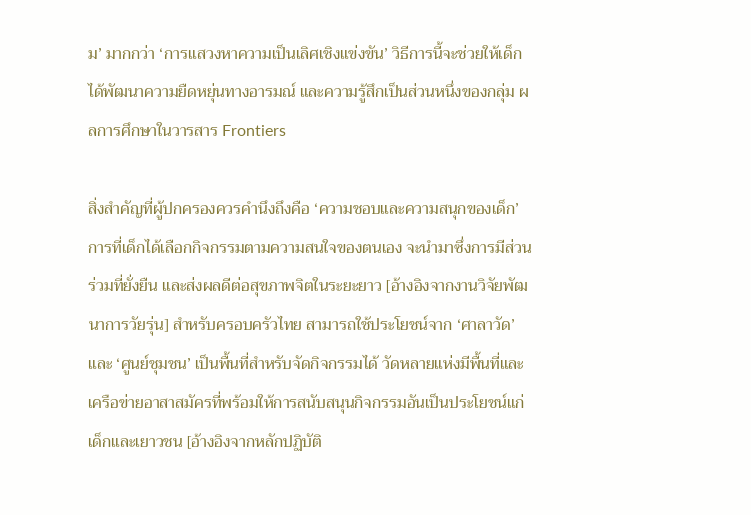ม’ มากกว่า ‘การแสวงหาความเป็นเลิศเชิงแข่งขัน’ วิธีการนี้จะช่วยให้เด็กได้พัฒนาความยืดหยุ่นทางอารมณ์ และความรู้สึกเป็นส่วนหนึ่งของกลุ่ม ผลการศึกษาในวารสาร Frontiers

สิ่งสำคัญที่ผู้ปกครองควรคำนึงถึงคือ ‘ความชอบและความสนุกของเด็ก’ การที่เด็กได้เลือกกิจกรรมตามความสนใจของตนเอง จะนำมาซึ่งการมีส่วนร่วมที่ยั่งยืน และส่งผลดีต่อสุขภาพจิตในระยะยาว [อ้างอิงจากงานวิจัยพัฒนาการวัยรุ่น] สำหรับครอบครัวไทย สามารถใช้ประโยชน์จาก ‘ศาลาวัด’ และ ‘ศูนย์ชุมชน’ เป็นพื้นที่สำหรับจัดกิจกรรมได้ วัดหลายแห่งมีพื้นที่และเครือข่ายอาสาสมัครที่พร้อมให้การสนับสนุนกิจกรรมอันเป็นประโยชน์แก่เด็กและเยาวชน [อ้างอิงจากหลักปฏิบัติ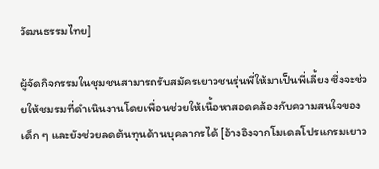วัฒนธรรมไทย]

ผู้จัดกิจกรรมในชุมชนสามารถรับสมัครเยาวชนรุ่นพี่ให้มาเป็นพี่เลี้ยง ซึ่งจะช่วยให้ชมรมที่ดำเนินงานโดยเพื่อนช่วยให้เนื้อหาสอดคล้องกับความสนใจของเด็ก ๆ และยังช่วยลดต้นทุนด้านบุคลากรได้ [อ้างอิงจากโมเดลโปรแกรมเยาว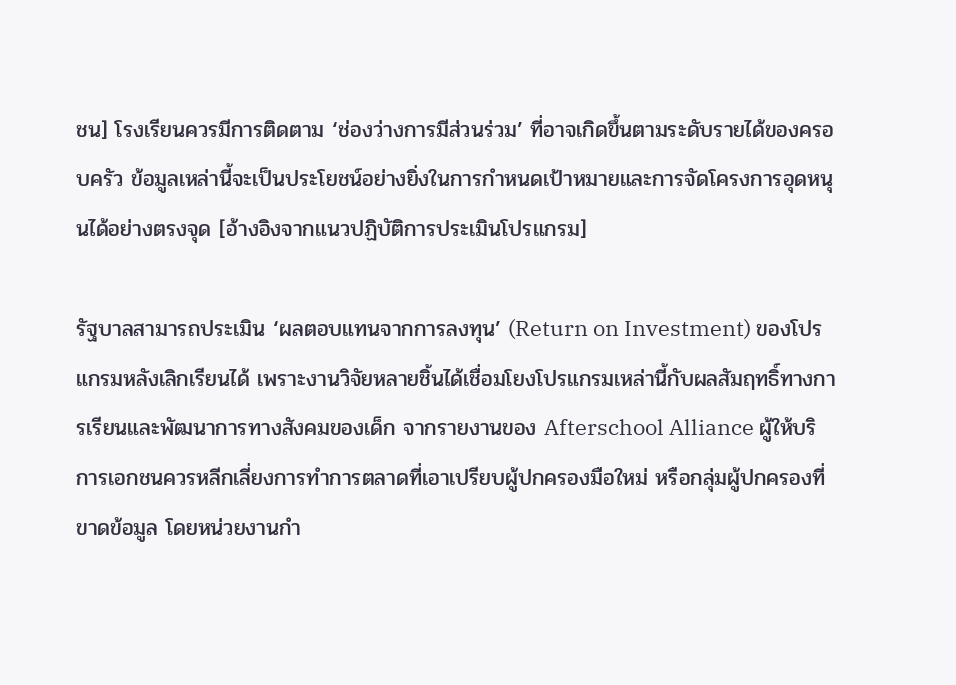ชน] โรงเรียนควรมีการติดตาม ‘ช่องว่างการมีส่วนร่วม’ ที่อาจเกิดขึ้นตามระดับรายได้ของครอบครัว ข้อมูลเหล่านี้จะเป็นประโยชน์อย่างยิ่งในการกำหนดเป้าหมายและการจัดโครงการอุดหนุนได้อย่างตรงจุด [อ้างอิงจากแนวปฏิบัติการประเมินโปรแกรม]

รัฐบาลสามารถประเมิน ‘ผลตอบแทนจากการลงทุน’ (Return on Investment) ของโปรแกรมหลังเลิกเรียนได้ เพราะงานวิจัยหลายชิ้นได้เชื่อมโยงโปรแกรมเหล่านี้กับผลสัมฤทธิ์ทางการเรียนและพัฒนาการทางสังคมของเด็ก จากรายงานของ Afterschool Alliance ผู้ให้บริการเอกชนควรหลีกเลี่ยงการทำการตลาดที่เอาเปรียบผู้ปกครองมือใหม่ หรือกลุ่มผู้ปกครองที่ขาดข้อมูล โดยหน่วยงานกำ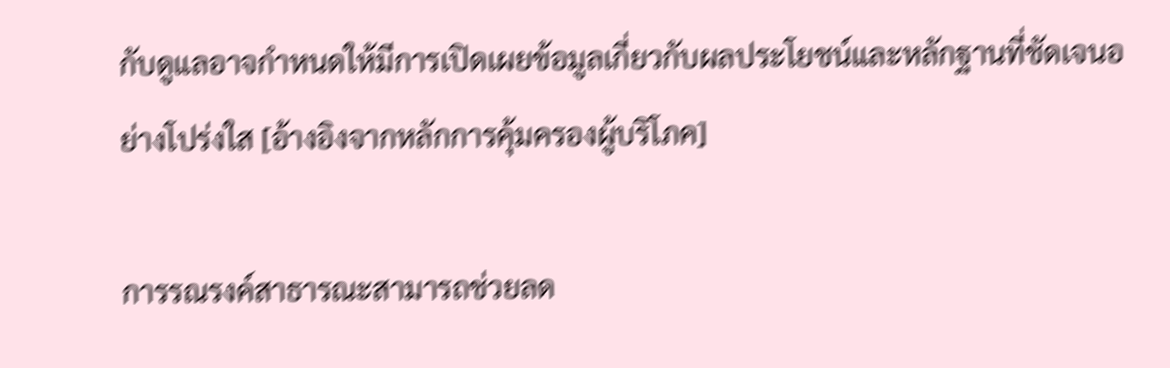กับดูแลอาจกำหนดให้มีการเปิดเผยข้อมูลเกี่ยวกับผลประโยชน์และหลักฐานที่ชัดเจนอย่างโปร่งใส [อ้างอิงจากหลักการคุ้มครองผู้บริโภค]

การรณรงค์สาธารณะสามารถช่วยลด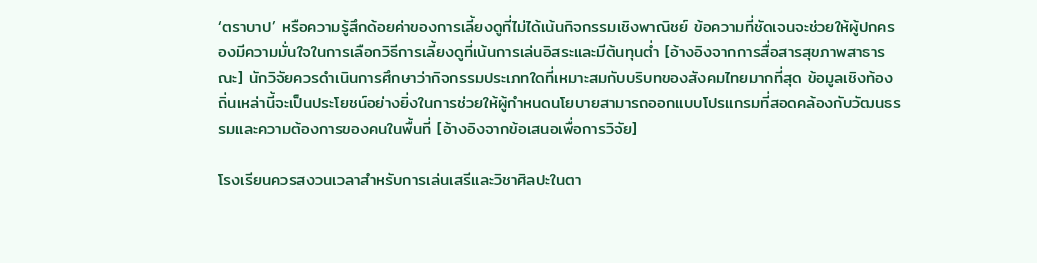‘ตราบาป’ หรือความรู้สึกด้อยค่าของการเลี้ยงดูที่ไม่ได้เน้นกิจกรรมเชิงพาณิชย์ ข้อความที่ชัดเจนจะช่วยให้ผู้ปกครองมีความมั่นใจในการเลือกวิธีการเลี้ยงดูที่เน้นการเล่นอิสระและมีต้นทุนต่ำ [อ้างอิงจากการสื่อสารสุขภาพสาธารณะ] นักวิจัยควรดำเนินการศึกษาว่ากิจกรรมประเภทใดที่เหมาะสมกับบริบทของสังคมไทยมากที่สุด ข้อมูลเชิงท้องถิ่นเหล่านี้จะเป็นประโยชน์อย่างยิ่งในการช่วยให้ผู้กำหนดนโยบายสามารถออกแบบโปรแกรมที่สอดคล้องกับวัฒนธรรมและความต้องการของคนในพื้นที่ [อ้างอิงจากข้อเสนอเพื่อการวิจัย]

โรงเรียนควรสงวนเวลาสำหรับการเล่นเสรีและวิชาศิลปะในตา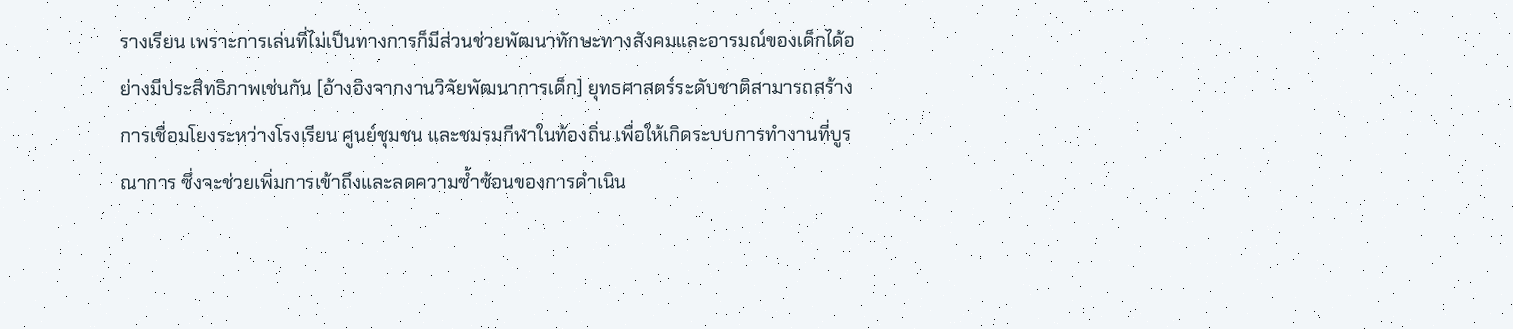รางเรียน เพราะการเล่นที่ไม่เป็นทางการก็มีส่วนช่วยพัฒนาทักษะทางสังคมและอารมณ์ของเด็กได้อย่างมีประสิทธิภาพเช่นกัน [อ้างอิงจากงานวิจัยพัฒนาการเด็ก] ยุทธศาสตร์ระดับชาติสามารถสร้างการเชื่อมโยงระหว่างโรงเรียน ศูนย์ชุมชน และชมรมกีฬาในท้องถิ่น เพื่อให้เกิดระบบการทำงานที่บูรณาการ ซึ่งจะช่วยเพิ่มการเข้าถึงและลดความซ้ำซ้อนของการดำเนิน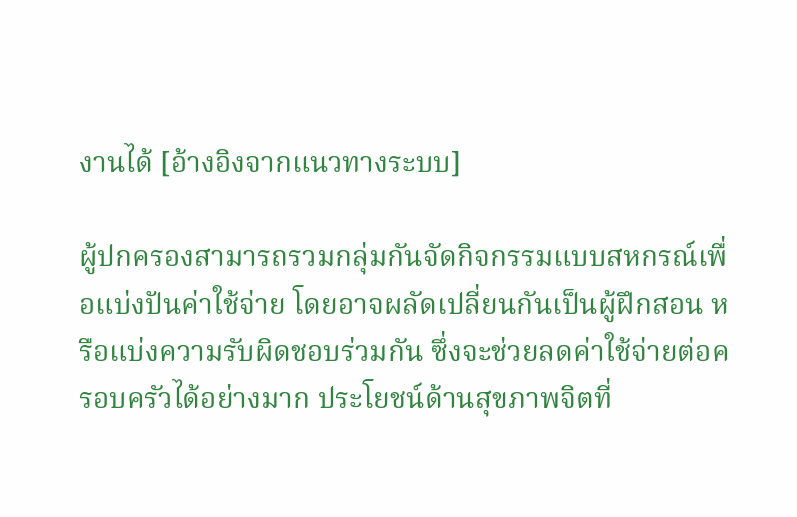งานได้ [อ้างอิงจากแนวทางระบบ]

ผู้ปกครองสามารถรวมกลุ่มกันจัดกิจกรรมแบบสหกรณ์เพื่อแบ่งปันค่าใช้จ่าย โดยอาจผลัดเปลี่ยนกันเป็นผู้ฝึกสอน หรือแบ่งความรับผิดชอบร่วมกัน ซึ่งจะช่วยลดค่าใช้จ่ายต่อครอบครัวได้อย่างมาก ประโยชน์ด้านสุขภาพจิตที่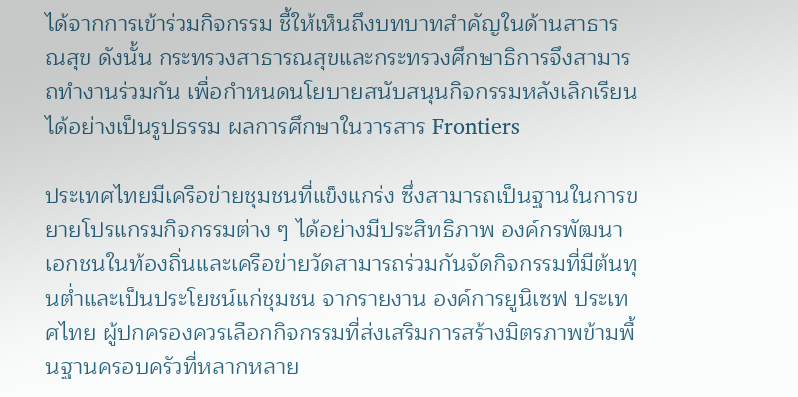ได้จากการเข้าร่วมกิจกรรม ชี้ให้เห็นถึงบทบาทสำคัญในด้านสาธารณสุข ดังนั้น กระทรวงสาธารณสุขและกระทรวงศึกษาธิการจึงสามารถทำงานร่วมกัน เพื่อกำหนดนโยบายสนับสนุนกิจกรรมหลังเลิกเรียนได้อย่างเป็นรูปธรรม ผลการศึกษาในวารสาร Frontiers

ประเทศไทยมีเครือข่ายชุมชนที่แข็งแกร่ง ซึ่งสามารถเป็นฐานในการขยายโปรแกรมกิจกรรมต่าง ๆ ได้อย่างมีประสิทธิภาพ องค์กรพัฒนาเอกชนในท้องถิ่นและเครือข่ายวัดสามารถร่วมกันจัดกิจกรรมที่มีต้นทุนต่ำและเป็นประโยชน์แก่ชุมชน จากรายงาน องค์การยูนิเซฟ ประเทศไทย ผู้ปกครองควรเลือกกิจกรรมที่ส่งเสริมการสร้างมิตรภาพข้ามพื้นฐานครอบครัวที่หลากหลาย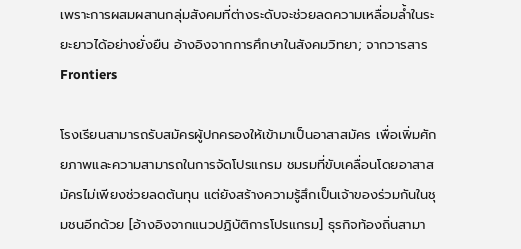เพราะการผสมผสานกลุ่มสังคมที่ต่างระดับจะช่วยลดความเหลื่อมล้ำในระยะยาวได้อย่างยั่งยืน อ้างอิงจากการศึกษาในสังคมวิทยา; จากวารสาร Frontiers

โรงเรียนสามารถรับสมัครผู้ปกครองให้เข้ามาเป็นอาสาสมัคร เพื่อเพิ่มศักยภาพและความสามารถในการจัดโปรแกรม ชมรมที่ขับเคลื่อนโดยอาสาสมัครไม่เพียงช่วยลดต้นทุน แต่ยังสร้างความรู้สึกเป็นเจ้าของร่วมกันในชุมชนอีกด้วย [อ้างอิงจากแนวปฏิบัติการโปรแกรม] ธุรกิจท้องถิ่นสามา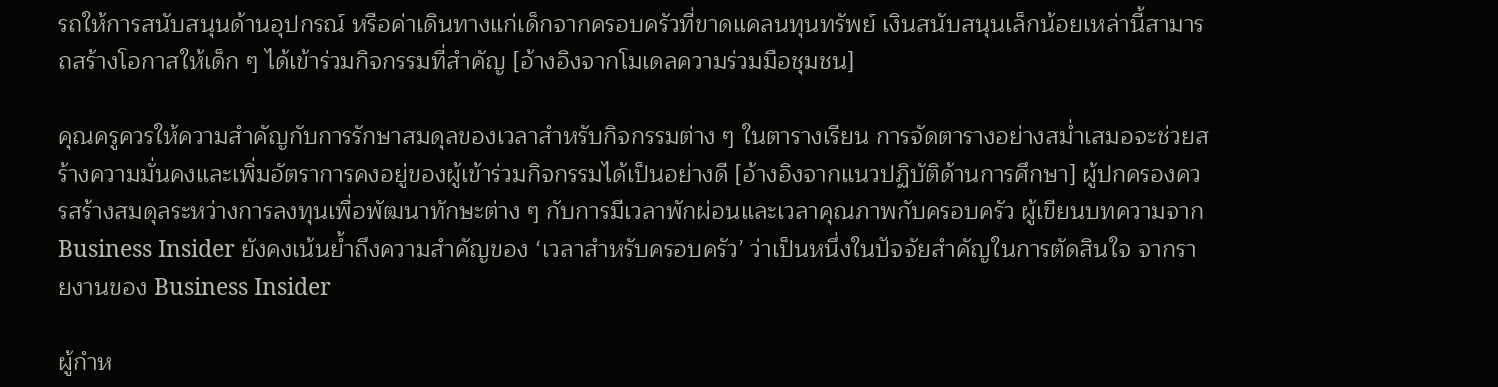รถให้การสนับสนุนด้านอุปกรณ์ หรือค่าเดินทางแก่เด็กจากครอบครัวที่ขาดแคลนทุนทรัพย์ เงินสนับสนุนเล็กน้อยเหล่านี้สามารถสร้างโอกาสให้เด็ก ๆ ได้เข้าร่วมกิจกรรมที่สำคัญ [อ้างอิงจากโมเดลความร่วมมือชุมชน]

คุณครูควรให้ความสำคัญกับการรักษาสมดุลของเวลาสำหรับกิจกรรมต่าง ๆ ในตารางเรียน การจัดตารางอย่างสม่ำเสมอจะช่วยสร้างความมั่นคงและเพิ่มอัตราการคงอยู่ของผู้เข้าร่วมกิจกรรมได้เป็นอย่างดี [อ้างอิงจากแนวปฏิบัติด้านการศึกษา] ผู้ปกครองควรสร้างสมดุลระหว่างการลงทุนเพื่อพัฒนาทักษะต่าง ๆ กับการมีเวลาพักผ่อนและเวลาคุณภาพกับครอบครัว ผู้เขียนบทความจาก Business Insider ยังคงเน้นย้ำถึงความสำคัญของ ‘เวลาสำหรับครอบครัว’ ว่าเป็นหนึ่งในปัจจัยสำคัญในการตัดสินใจ จากรายงานของ Business Insider

ผู้กำห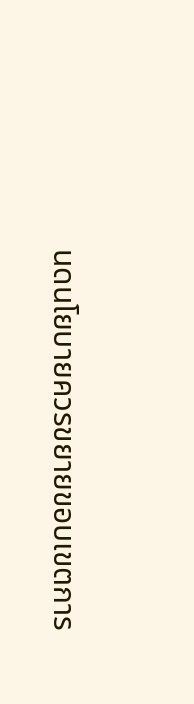นดนโยบายควรขยายขอบเขตการ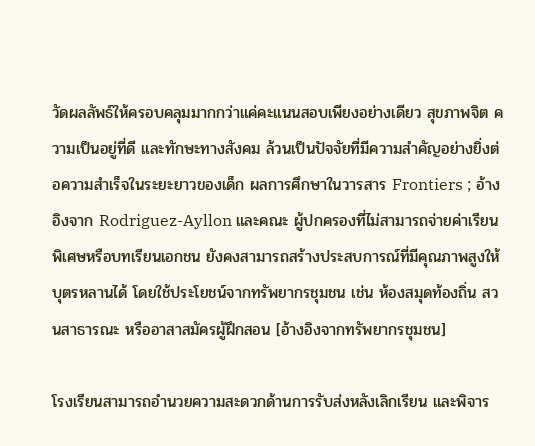วัดผลลัพธ์ให้ครอบคลุมมากกว่าแค่คะแนนสอบเพียงอย่างเดียว สุขภาพจิต ความเป็นอยู่ที่ดี และทักษะทางสังคม ล้วนเป็นปัจจัยที่มีความสำคัญอย่างยิ่งต่อความสำเร็จในระยะยาวของเด็ก ผลการศึกษาในวารสาร Frontiers ; อ้างอิงจาก Rodriguez-Ayllon และคณะ ผู้ปกครองที่ไม่สามารถจ่ายค่าเรียนพิเศษหรือบทเรียนเอกชน ยังคงสามารถสร้างประสบการณ์ที่มีคุณภาพสูงให้บุตรหลานได้ โดยใช้ประโยชน์จากทรัพยากรชุมชน เช่น ห้องสมุดท้องถิ่น สวนสาธารณะ หรืออาสาสมัครผู้ฝึกสอน [อ้างอิงจากทรัพยากรชุมชน]

โรงเรียนสามารถอำนวยความสะดวกด้านการรับส่งหลังเลิกเรียน และพิจาร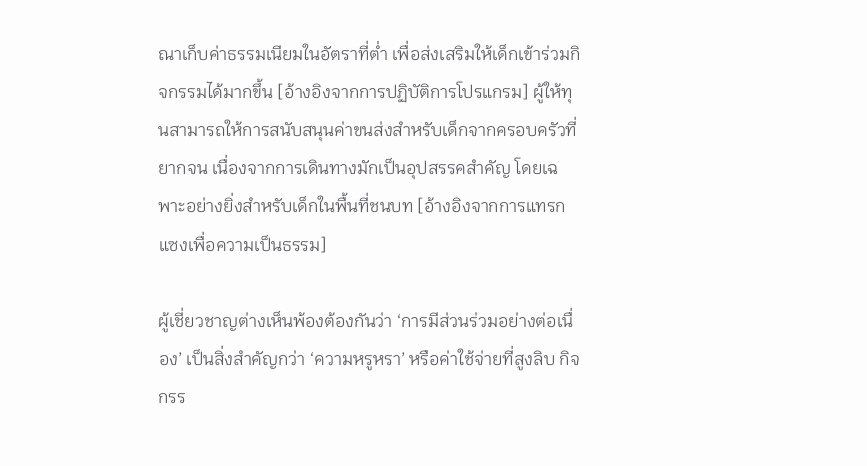ณาเก็บค่าธรรมเนียมในอัตราที่ต่ำ เพื่อส่งเสริมให้เด็กเข้าร่วมกิจกรรมได้มากขึ้น [อ้างอิงจากการปฏิบัติการโปรแกรม] ผู้ให้ทุนสามารถให้การสนับสนุนค่าขนส่งสำหรับเด็กจากครอบครัวที่ยากจน เนื่องจากการเดินทางมักเป็นอุปสรรคสำคัญ โดยเฉพาะอย่างยิ่งสำหรับเด็กในพื้นที่ชนบท [อ้างอิงจากการแทรกแซงเพื่อความเป็นธรรม]

ผู้เชี่ยวชาญต่างเห็นพ้องต้องกันว่า ‘การมีส่วนร่วมอย่างต่อเนื่อง’ เป็นสิ่งสำคัญกว่า ‘ความหรูหรา’ หรือค่าใช้จ่ายที่สูงลิบ กิจกรร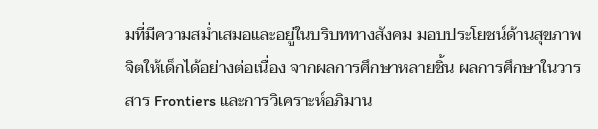มที่มีความสม่ำเสมอและอยู่ในบริบททางสังคม มอบประโยชน์ด้านสุขภาพจิตให้เด็กได้อย่างต่อเนื่อง จากผลการศึกษาหลายชิ้น ผลการศึกษาในวารสาร Frontiers และการวิเคราะห์อภิมาน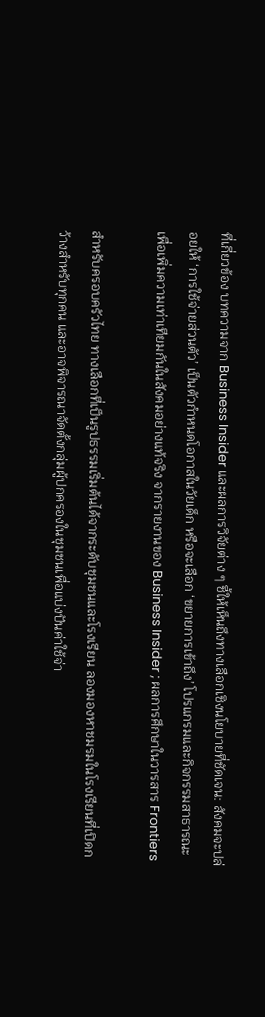ที่เกี่ยวข้อง บทความจาก Business Insider และผลการวิจัยต่าง ๆ ชี้ให้เห็นถึงทางเลือกเชิงนโยบายที่ชัดเจน: สังคมจะปล่อยให้ ‘การใช้จ่ายส่วนตัว’ เป็นตัวกำหนดโอกาสในวัยเด็ก หรือจะเลือก ‘ขยายการเข้าถึง’ โปรแกรมและกิจกรรมสาธารณะ เพื่อเพิ่มความเท่าเทียมกันในสังคมอย่างแท้จริง จากรายงานของ Business Insider ; ผลการศึกษาในวารสาร Frontiers

สำหรับครอบครัวไทย ทางเลือกที่เป็นรูปธรรมเริ่มต้นได้จากระดับชุมชนและโรงเรียน ลองมองหาชมรมในโรงเรียนที่เปิดกว้างสำหรับทุกคน และอาจพิจารณาจัดตั้งกลุ่มผู้ปกครองในชุมชนเพื่อแบ่งปันค่าใช้จ่า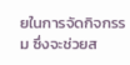ยในการจัดกิจกรรม ซึ่งจะช่วยส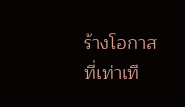ร้างโอกาสที่เท่าเที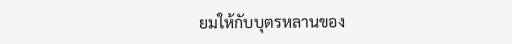ยมให้กับบุตรหลานของ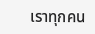เราทุกคน